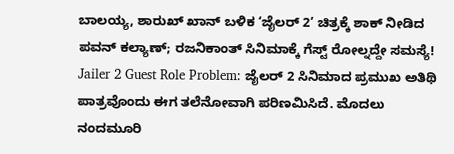ಬಾಲಯ್ಯ, ಶಾರುಖ್ ಖಾನ್ ಬಳಿಕ ʻಜೈಲರ್ 2ʼ ಚಿತ್ರಕ್ಕೆ ಶಾಕ್ ನೀಡಿದ ಪವನ್ ಕಲ್ಯಾಣ್; ರಜನಿಕಾಂತ್ ಸಿನಿಮಾಕ್ಕೆ ಗೆಸ್ಟ್ ರೋಲ್ನದ್ದೇ ಸಮಸ್ಯೆ!
Jailer 2 Guest Role Problem: ಜೈಲರ್ 2 ಸಿನಿಮಾದ ಪ್ರಮುಖ ಅತಿಥಿ ಪಾತ್ರವೊಂದು ಈಗ ತಲೆನೋವಾಗಿ ಪರಿಣಮಿಸಿದೆ. ಮೊದಲು ನಂದಮೂರಿ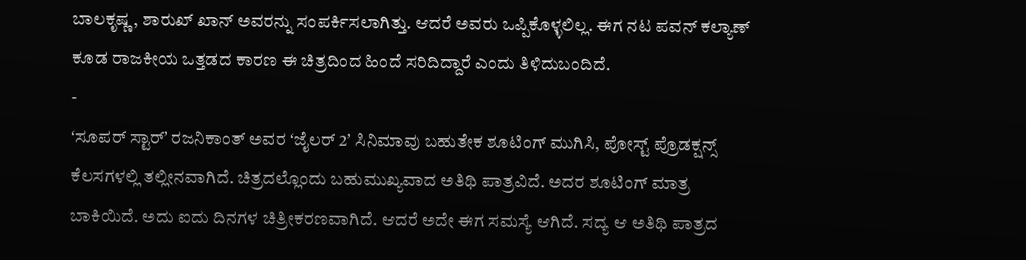ಬಾಲಕೃಷ್ಣ, ಶಾರುಖ್ ಖಾನ್ ಅವರನ್ನು ಸಂಪರ್ಕಿಸಲಾಗಿತ್ತು. ಆದರೆ ಅವರು ಒಪ್ಪಿಕೊಳ್ಳಲಿಲ್ಲ. ಈಗ ನಟ ಪವನ್ ಕಲ್ಯಾಣ್ ಕೂಡ ರಾಜಕೀಯ ಒತ್ತಡದ ಕಾರಣ ಈ ಚಿತ್ರದಿಂದ ಹಿಂದೆ ಸರಿದಿದ್ದಾರೆ ಎಂದು ತಿಳಿದುಬಂದಿದೆ.
-
ʻಸೂಪರ್ ಸ್ಟಾರ್ʼ ರಜನಿಕಾಂತ್ ಅವರ ʻಜೈಲರ್ 2ʼ ಸಿನಿಮಾವು ಬಹುತೇಕ ಶೂಟಿಂಗ್ ಮುಗಿಸಿ, ಪೋಸ್ಟ್ ಪ್ರೊಡಕ್ಷನ್ಸ್ ಕೆಲಸಗಳಲ್ಲಿ ತಲ್ಲೀನವಾಗಿದೆ. ಚಿತ್ರದಲ್ಲೊಂದು ಬಹುಮುಖ್ಯವಾದ ಅತಿಥಿ ಪಾತ್ರವಿದೆ. ಅದರ ಶೂಟಿಂಗ್ ಮಾತ್ರ ಬಾಕಿಯಿದೆ. ಅದು ಐದು ದಿನಗಳ ಚಿತ್ರೀಕರಣವಾಗಿದೆ. ಆದರೆ ಅದೇ ಈಗ ಸಮಸ್ಯೆ ಆಗಿದೆ. ಸದ್ಯ ಆ ಅತಿಥಿ ಪಾತ್ರದ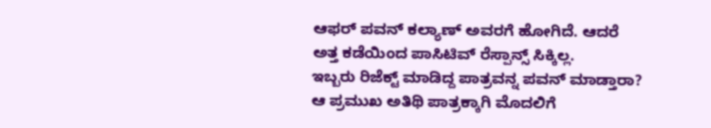ಆಫರ್ ಪವನ್ ಕಲ್ಯಾಣ್ ಅವರಗೆ ಹೋಗಿದೆ. ಆದರೆ ಅತ್ತ ಕಡೆಯಿಂದ ಪಾಸಿಟಿವ್ ರೆಸ್ಪಾನ್ಸ್ ಸಿಕ್ಕಿಲ್ಲ.
ಇಬ್ಬರು ರಿಜೆಕ್ಟ್ ಮಾಡಿದ್ದ ಪಾತ್ರವನ್ನ ಪವನ್ ಮಾಡ್ತಾರಾ?
ಆ ಪ್ರಮುಖ ಅತಿಥಿ ಪಾತ್ರಕ್ಕಾಗಿ ಮೊದಲಿಗೆ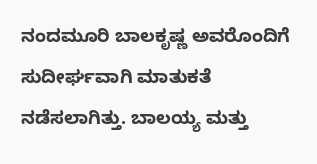ನಂದಮೂರಿ ಬಾಲಕೃಷ್ಣ ಅವರೊಂದಿಗೆ ಸುದೀರ್ಘವಾಗಿ ಮಾತುಕತೆ ನಡೆಸಲಾಗಿತ್ತು. ಬಾಲಯ್ಯ ಮತ್ತು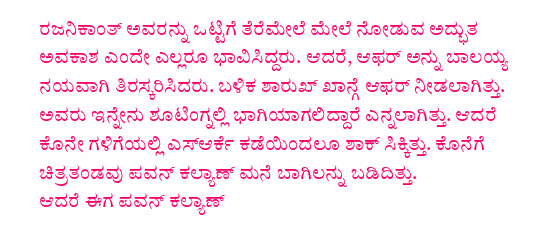ರಜನಿಕಾಂತ್ ಅವರನ್ನು ಒಟ್ಟಿಗೆ ತೆರೆಮೇಲೆ ಮೇಲೆ ನೋಡುವ ಅದ್ಭುತ ಅವಕಾಶ ಎಂದೇ ಎಲ್ಲರೂ ಭಾವಿಸಿದ್ದರು. ಆದರೆ, ಆಫರ್ ಅನ್ನು ಬಾಲಯ್ಯ ನಯವಾಗಿ ತಿರಸ್ಕರಿಸಿದರು. ಬಳಿಕ ಶಾರುಖ್ ಖಾನ್ಗೆ ಆಫರ್ ನೀಡಲಾಗಿತ್ತು. ಅವರು ಇನ್ನೇನು ಶೂಟಿಂಗ್ನಲ್ಲಿ ಭಾಗಿಯಾಗಲಿದ್ದಾರೆ ಎನ್ನಲಾಗಿತ್ತು. ಆದರೆ ಕೊನೇ ಗಳಿಗೆಯಲ್ಲಿ ಎಸ್ಆರ್ಕೆ ಕಡೆಯಿಂದಲೂ ಶಾಕ್ ಸಿಕ್ಕಿತ್ತು. ಕೊನೆಗೆ ಚಿತ್ರತಂಡವು ಪವನ್ ಕಲ್ಯಾಣ್ ಮನೆ ಬಾಗಿಲನ್ನು ಬಡಿದಿತ್ತು.
ಆದರೆ ಈಗ ಪವನ್ ಕಲ್ಯಾಣ್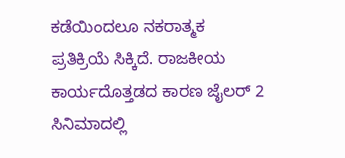ಕಡೆಯಿಂದಲೂ ನಕರಾತ್ಮಕ ಪ್ರತಿಕ್ರಿಯೆ ಸಿಕ್ಕಿದೆ. ರಾಜಕೀಯ ಕಾರ್ಯದೊತ್ತಡದ ಕಾರಣ ಜೈಲರ್ 2 ಸಿನಿಮಾದಲ್ಲಿ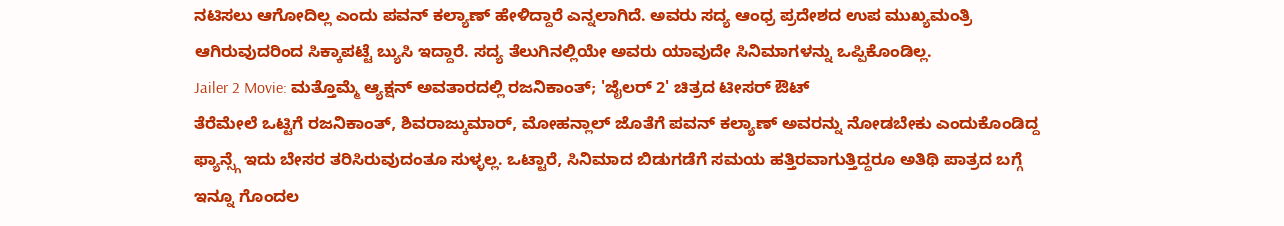ನಟಿಸಲು ಆಗೋದಿಲ್ಲ ಎಂದು ಪವನ್ ಕಲ್ಯಾಣ್ ಹೇಳಿದ್ದಾರೆ ಎನ್ನಲಾಗಿದೆ. ಅವರು ಸದ್ಯ ಆಂಧ್ರ ಪ್ರದೇಶದ ಉಪ ಮುಖ್ಯಮಂತ್ರಿ ಆಗಿರುವುದರಿಂದ ಸಿಕ್ಕಾಪಟ್ಟೆ ಬ್ಯುಸಿ ಇದ್ದಾರೆ. ಸದ್ಯ ತೆಲುಗಿನಲ್ಲಿಯೇ ಅವರು ಯಾವುದೇ ಸಿನಿಮಾಗಳನ್ನು ಒಪ್ಪಿಕೊಂಡಿಲ್ಲ.
Jailer 2 Movie: ಮತ್ತೊಮ್ಮೆ ಆ್ಯಕ್ಷನ್ ಅವತಾರದಲ್ಲಿ ರಜನಿಕಾಂತ್; 'ಜೈಲರ್ 2' ಚಿತ್ರದ ಟೀಸರ್ ಔಟ್
ತೆರೆಮೇಲೆ ಒಟ್ಟಿಗೆ ರಜನಿಕಾಂತ್, ಶಿವರಾಜ್ಕುಮಾರ್, ಮೋಹನ್ಲಾಲ್ ಜೊತೆಗೆ ಪವನ್ ಕಲ್ಯಾಣ್ ಅವರನ್ನು ನೋಡಬೇಕು ಎಂದುಕೊಂಡಿದ್ದ ಫ್ಯಾನ್ಸ್ಗೆ ಇದು ಬೇಸರ ತರಿಸಿರುವುದಂತೂ ಸುಳ್ಳಲ್ಲ. ಒಟ್ಟಾರೆ, ಸಿನಿಮಾದ ಬಿಡುಗಡೆಗೆ ಸಮಯ ಹತ್ತಿರವಾಗುತ್ತಿದ್ದರೂ ಅತಿಥಿ ಪಾತ್ರದ ಬಗ್ಗೆ ಇನ್ನೂ ಗೊಂದಲ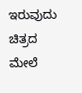ಇರುವುದು ಚಿತ್ರದ ಮೇಲೆ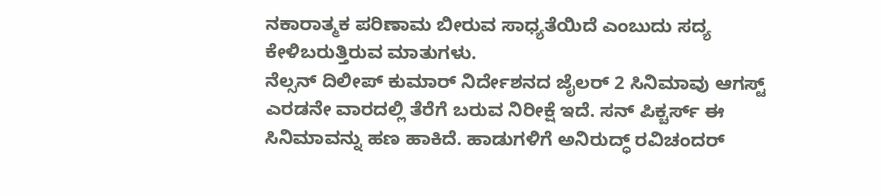ನಕಾರಾತ್ಮಕ ಪರಿಣಾಮ ಬೀರುವ ಸಾಧ್ಯತೆಯಿದೆ ಎಂಬುದು ಸದ್ಯ ಕೇಳಿಬರುತ್ತಿರುವ ಮಾತುಗಳು.
ನೆಲ್ಸನ್ ದಿಲೀಪ್ ಕುಮಾರ್ ನಿರ್ದೇಶನದ ಜೈಲರ್ 2 ಸಿನಿಮಾವು ಆಗಸ್ಟ್ ಎರಡನೇ ವಾರದಲ್ಲಿ ತೆರೆಗೆ ಬರುವ ನಿರೀಕ್ಷೆ ಇದೆ. ಸನ್ ಪಿಕ್ಚರ್ಸ್ ಈ ಸಿನಿಮಾವನ್ನು ಹಣ ಹಾಕಿದೆ. ಹಾಡುಗಳಿಗೆ ಅನಿರುದ್ಧ್ ರವಿಚಂದರ್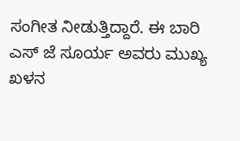ಸಂಗೀತ ನೀಡುತ್ತಿದ್ದಾರೆ. ಈ ಬಾರಿ ಎಸ್ ಜೆ ಸೂರ್ಯ ಅವರು ಮುಖ್ಯ ಖಳನ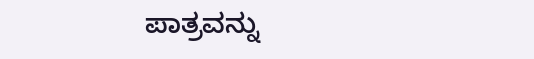ಪಾತ್ರವನ್ನು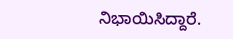ನಿಭಾಯಿಸಿದ್ದಾರೆ.